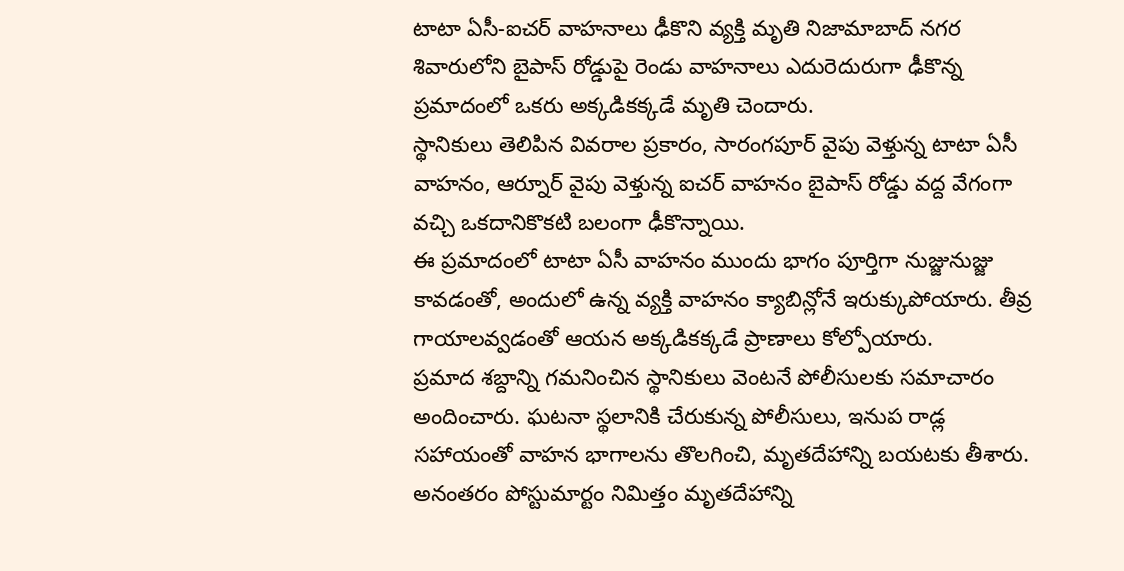టాటా ఏసీ-ఐచర్ వాహనాలు ఢీకొని వ్యక్తి మృతి నిజామాబాద్ నగర శివారులోని బైపాస్ రోడ్డుపై రెండు వాహనాలు ఎదురెదురుగా ఢీకొన్న ప్రమాదంలో ఒకరు అక్కడికక్కడే మృతి చెందారు.
స్థానికులు తెలిపిన వివరాల ప్రకారం, సారంగపూర్ వైపు వెళ్తున్న టాటా ఏసీ వాహనం, ఆర్నూర్ వైపు వెళ్తున్న ఐచర్ వాహనం బైపాస్ రోడ్డు వద్ద వేగంగా వచ్చి ఒకదానికొకటి బలంగా ఢీకొన్నాయి.
ఈ ప్రమాదంలో టాటా ఏసీ వాహనం ముందు భాగం పూర్తిగా నుజ్జునుజ్జు కావడంతో, అందులో ఉన్న వ్యక్తి వాహనం క్యాబిన్లోనే ఇరుక్కుపోయారు. తీవ్ర గాయాలవ్వడంతో ఆయన అక్కడికక్కడే ప్రాణాలు కోల్పోయారు.
ప్రమాద శబ్దాన్ని గమనించిన స్థానికులు వెంటనే పోలీసులకు సమాచారం అందించారు. ఘటనా స్థలానికి చేరుకున్న పోలీసులు, ఇనుప రాడ్ల సహాయంతో వాహన భాగాలను తొలగించి, మృతదేహాన్ని బయటకు తీశారు.
అనంతరం పోస్టుమార్టం నిమిత్తం మృతదేహాన్ని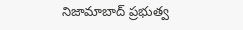నిజామాబాద్ ప్రభుత్వ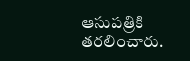ఆసుపత్రికి తరలించారు.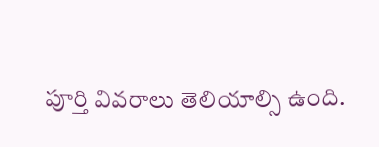పూర్తి వివరాలు తెలియాల్సి ఉంది.